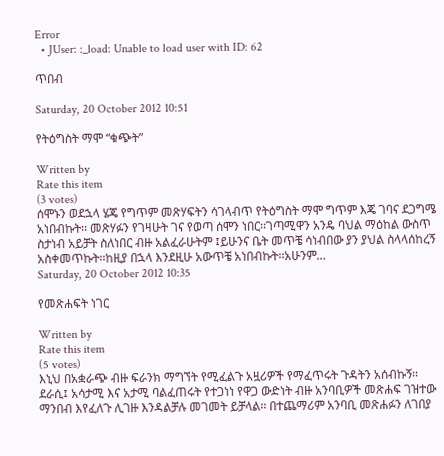Error
  • JUser: :_load: Unable to load user with ID: 62

ጥበብ

Saturday, 20 October 2012 10:51

የትዕግስት ማሞ “ቁጭት”

Written by
Rate this item
(3 votes)
ሰሞኑን ወደኋላ ሄጄ የግጥም መጽሃፍትን ሳገላብጥ የትዕግስት ማሞ ግጥም እጄ ገባና ደጋግሜ አነበብኩት፡፡ መጽሃፉን የገዛሁት ገና የወጣ ሰሞን ነበር፡፡ገጣሚዋን አንዴ ባህል ማዕከል ውስጥ ስታነብ አይቻት ስለነበር ብዙ አልፈራሁትም ፤ይሁንና ቤት መጥቼ ሳነብበው ያን ያህል ስላላሰከረኝ አስቀመጥኩት፡፡ከዚያ በኋላ እንደዚሁ አውጥቼ አነበብኩት፡፡አሁንም…
Saturday, 20 October 2012 10:35

የመጽሐፍት ነገር

Written by
Rate this item
(5 votes)
እኒህ በአቋራጭ ብዙ ፍራንክ ማግኘት የሚፈልጉ አዟሪዎች የማፈጥሩት ጉዳትን አሰብኩኝ፡፡ ደራሲ፤ አሳታሚ እና አታሚ ባልፈጠሩት የተጋነነ የዋጋ ውድነት ብዙ አንባቢዎች መጽሐፍ ገዝተው ማንበብ እየፈለጉ ሊገዙ እንዳልቻሉ መገመት ይቻላል፡፡ በተጨማሪም አንባቢ መጽሐፉን ለገበያ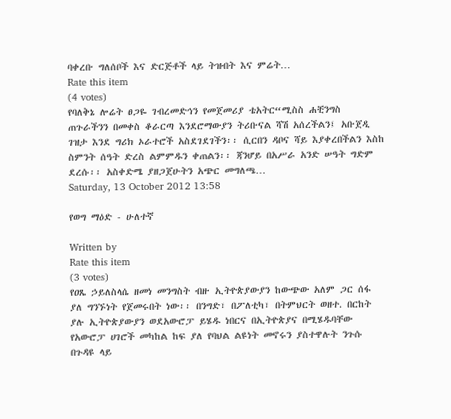ባቀረቡ ግለሰቦች እና ድርጅቶች ላይ ትዝብት እና ምሬት…
Rate this item
(4 votes)
የባለቅኔ ሎሬት ፀጋዬ ገብረመድኅን የመጀመሪያ ቴአትር“ሚስስ ሐቺንግስ ጠጉራችንን በመቀስ ቆራርጣ እንደሮማውያን ትሪቡናል ሻሽ አሰረችልን፤ አቡጀዲ ገዝታ እንደ ግሪክ ኦራተሮች አስደገደገችን፡፡ ሲርበን ዳቦና ሻይ እያቀረበችልን እስከ ስምንት ሰዓት ድረስ ልምምዱን ቀጠልን፡፡ ጃንሆይ በአሥራ አንድ ሠዓት ግድም ደረሱ፡፡ አስቀድሜ ያዘጋጀሁትን አጭር መግለጫ…
Saturday, 13 October 2012 13:58

የወግ ማዕድ - ሁለተኛ

Written by
Rate this item
(3 votes)
የዐጼ ኃይለስላሴ ዘመነ መንግስት ብዙ ኢትዮጵያውያን ከውጭው አለም ጋር ሰፋ ያለ ግንኙነት የጀመሩበት ነው፡፡ በንግድ፣ በፖለቲካ፣ በትምህርት ወዘተ. በርከት ያሉ ኢትዮጵያውያን ወደአውሮፓ ይሄዱ ነበርና በኢትዮጵያና በሚሄዱባቸው የአውሮፓ ሀገሮች መካከል ከፍ ያለ የባህል ልዩነት መኖሩን ያስተዋሉት ንጉሱ በጉዳዩ ላይ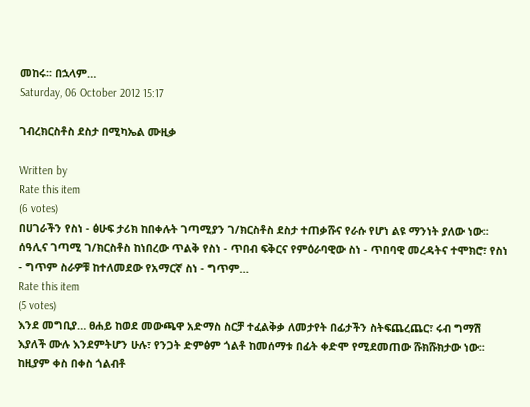መከሩ፡፡ በኋላም…
Saturday, 06 October 2012 15:17

ገብረክርስቶስ ደስታ በሚካኤል ሙዚቃ

Written by
Rate this item
(6 votes)
በሀገራችን የስነ - ፅሁፍ ታሪክ ከበቀሉት ገጣሚያን ገ/ክርስቶስ ደስታ ተጠቃሹና የራሱ የሆነ ልዩ ማንነት ያለው ነው፡፡ ሰዓሊና ገጣሚ ገ/ክርስቶስ ከነበረው ጥልቅ የስነ - ጥበብ ፍቅርና የምዕራባዊው ስነ - ጥበባዊ መረዳትና ተሞክሮ፣ የስነ - ግጥም ስራዎቹ ከተለመደው የአማርኛ ስነ - ግጥም…
Rate this item
(5 votes)
እንደ መግቢያ… ፀሐይ ከወደ መውጫዋ አድማስ ስርቻ ተፈልቅቃ ለመታየት በፊታችን ስትፍጨረጨር፣ ሩብ ግማሽ እያለች ሙሉ እንደምትሆን ሁሉ፣ የንጋት ድምፅም ጎልቶ ከመሰማቱ በፊት ቀድሞ የሚደመጠው ሹክሹክታው ነው፡፡ ከዚያም ቀስ በቀስ ጎልብቶ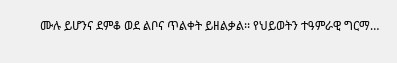ሙሉ ይሆንና ደምቆ ወደ ልቦና ጥልቀት ይዘልቃል፡፡ የህይወትን ተዓምራዊ ግርማ…